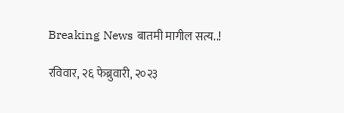Breaking News बातमी मागील सत्य..!

रविवार, २६ फेब्रुवारी, २०२३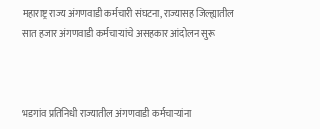महाराष्ट्र राज्य अंगणवाडी कर्मचारी संघटना, राज्यासह जिल्ह्यातील सात हजार अंगणवाडी कर्मचाऱ्यांचे असहकार आंदोलन सुरू



भडगांव प्रतिनिधी राज्यातील अंगणवाडी कर्मचाऱ्यांना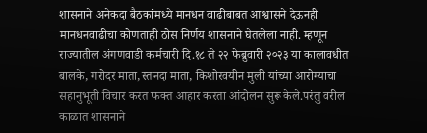शासनाने अनेकदा बैठकांमध्ये मानधन वाढीबाबत आश्वासने देऊनही मानधनवाढीचा कोणताही ठोस निर्णय शासनाने घेतलेला नाही. म्हणून राज्यातील अंगणवाडी कर्मचारी दि.१८ ते २२ फेब्रुवारी २०२३ या कालावधीत बालके, गरोदर माता,स्तनदा माता, किशोरवयीन मुली यांच्या आरोग्याचा सहानुभूती विचार करत फक्त आहार करता आंदोलन सुरू केले.परंतु वरील काळात शासनाने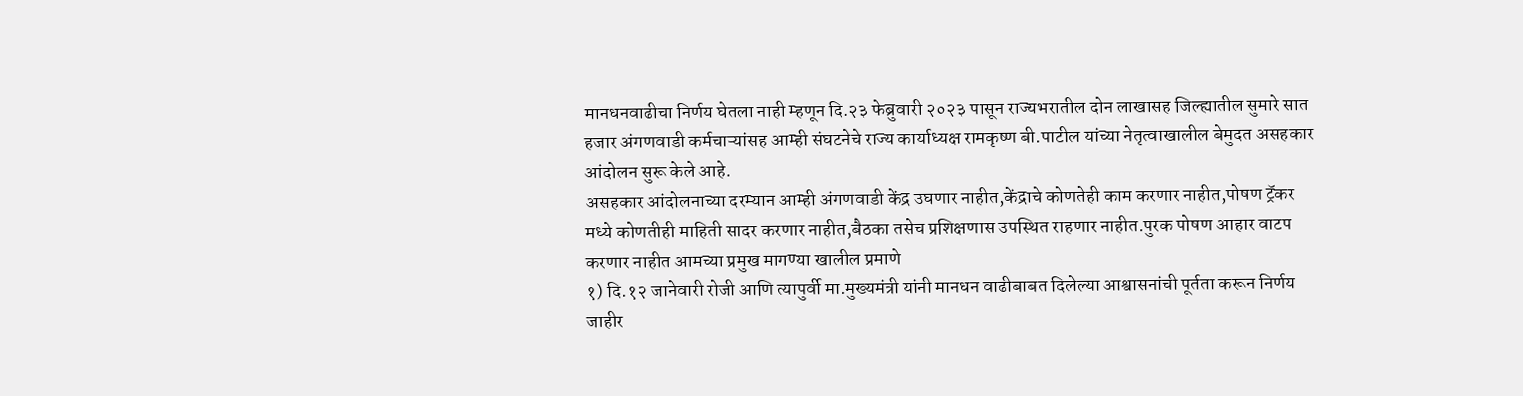मानधनवाढीचा निर्णय घेतला नाही म्हणून दि.२३ फेब्रुवारी २०२३ पासून राज्यभरातील दोन लाखासह जिल्ह्यातील सुमारे सात हजार अंगणवाडी कर्मचाऱ्यांसह आम्ही संघटनेचे राज्य कार्याध्यक्ष रामकृष्ण बी.पाटील यांच्या नेतृत्वाखालील बेमुदत असहकार आंदोलन सुरू केले आहे.
असहकार आंदोलनाच्या दरम्यान आम्ही अंगणवाडी केंद्र उघणार नाहीत,केंद्राचे कोणतेही काम करणार नाहीत,पोषण ट्रॅकर मध्ये कोणतीही माहिती सादर करणार नाहीत,बैठका तसेच प्रशिक्षणास उपस्थित राहणार नाहीत.पुरक पोषण आहार वाटप करणार नाहीत आमच्या प्रमुख मागण्या खालील प्रमाणे
१) दि.१२ जानेवारी रोजी आणि त्यापुर्वी मा.मुख्यमंत्री यांनी मानधन वाढीबाबत दिलेल्या आश्वासनांची पूर्तता करून निर्णय जाहीर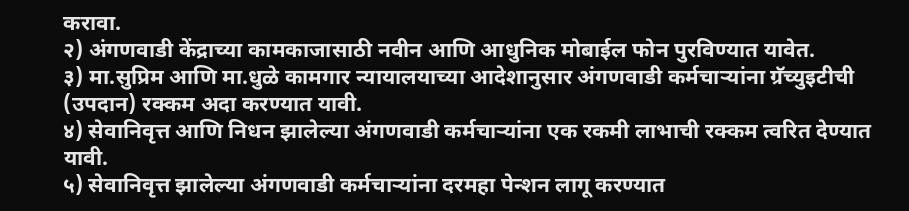करावा.
२) अंगणवाडी केंद्राच्या कामकाजासाठी नवीन आणि आधुनिक मोबाईल फोन पुरविण्यात यावेत.
३) मा.सुप्रिम आणि मा.धुळे कामगार न्यायालयाच्या आदेशानुसार अंगणवाडी कर्मचाऱ्यांना ग्रॅच्युइटीची (उपदान) रक्कम अदा करण्यात यावी.
४) सेवानिवृत्त आणि निधन झालेल्या अंगणवाडी कर्मचाऱ्यांना एक रकमी लाभाची रक्कम त्वरित देण्यात यावी.
५) सेवानिवृत्त झालेल्या अंगणवाडी कर्मचाऱ्यांना दरमहा पेन्शन लागू करण्यात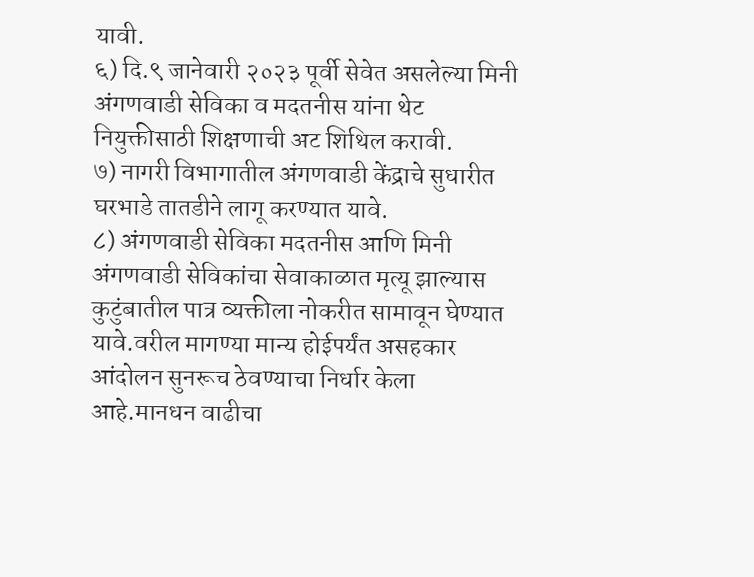यावी.
६) दि.९ जानेवारी २०२३ पूर्वी सेवेत असलेल्या मिनी अंगणवाडी सेविका व मदतनीस यांना थेट नियुक्तीसाठी शिक्षणाची अट शिथिल करावी.
७) नागरी विभागातील अंगणवाडी केंद्राचे सुधारीत घरभाडे तातडीने लागू करण्यात यावे.
८) अंगणवाडी सेविका मदतनीस आणि मिनी अंगणवाडी सेविकांचा सेवाकाळात मृत्यू झाल्यास कुटुंबातील पात्र व्यक्तीला नोकरीत सामावून घेण्यात यावे.वरील मागण्या मान्य होईपर्यंत असहकार आंदोलन सुनरूच ठेवण्याचा निर्धार केला आहे.मानधन वाढीचा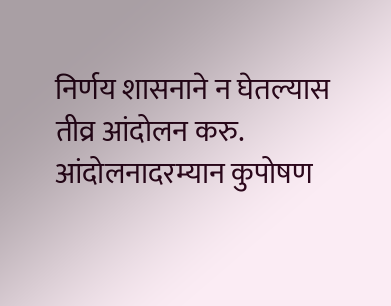निर्णय शासनाने न घेतल्यास तीव्र आंदोलन करु.
आंदोलनादरम्यान कुपोषण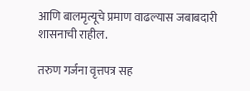आणि बालमृत्यूचे प्रमाण वाढल्यास जबाबदारी शासनाची राहील.

तरुण गर्जना वृत्तपत्र सह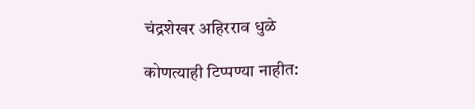चंद्रशेखर अहिरराव धुळे

कोणत्याही टिप्पण्‍या नाहीत: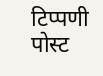टिप्पणी पोस्ट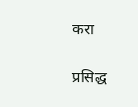करा

प्रसिद्ध